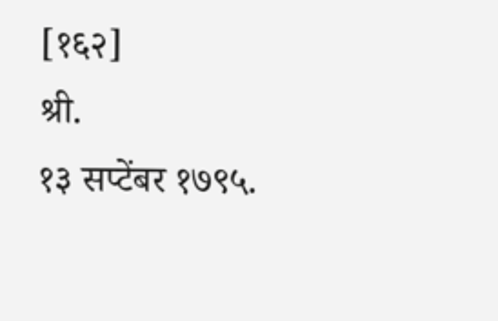[१६२]                                                                               श्री.                                                                  १३ सप्टेंबर १७९५.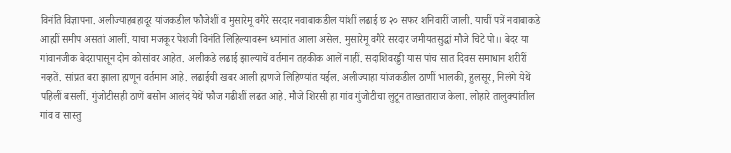विनंति विज्ञापना. अलीज्याहबहादूर यांजकडील फौजेशीं व मुसारेमू वगैरे सरदार नवाबाकडील यांशीं लढाई छ २० सफर शनिवारीं जाली. याचीं पत्रें नवाबाकडे आह्मीं समीप असतां आलीं. याचा मजकूर पेशजी विनंति लिहिल्यावरून ध्यानांत आला असेल. मुसारेमू वगैरे सरदार जमीयतसुद्धां मौजे चिटे पो।। बेदर या गांवानजीक बेदरापासून दोन कोसांवर आहेत. अलीकडे लढाई झाल्याचें वर्तमान तहकीक आलें नाहीं. सदाशिवरड्डी यास पांच सात दिवस समाधान शरीरीं नव्हतें. सांप्रत बरा झाला ह्मणून वर्तमान आहे. लढाईची खबर आली ह्मणजे लिहिण्यांत यईल. अलीज्याहा यांजकडील ठाणीं भालकी, हुलसूर, निलंगे येथें पहिलीं बसलीं. गुंजोटीसही ठाणें बसोन आलंद येथें फौज गढीशीं लढत आहे. मौजे शिरसी हा गांव गुंजोटीचा लुटून ताख्तताराज केला. लोहारे तालुक्यांतील गांव व सास्तु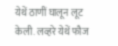येथें ठाणीं घालून लूट केली. लव्हरे येथें फौज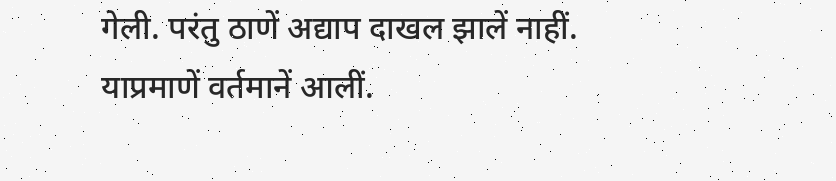गेली. परंतु ठाणें अद्याप दाखल झालें नाहीं. याप्रमाणें वर्तमानें आलीं.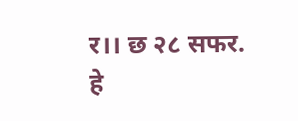र।। छ २८ सफर. हे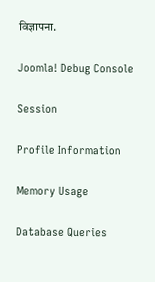विज्ञापना.

Joomla! Debug Console

Session

Profile Information

Memory Usage

Database Queries